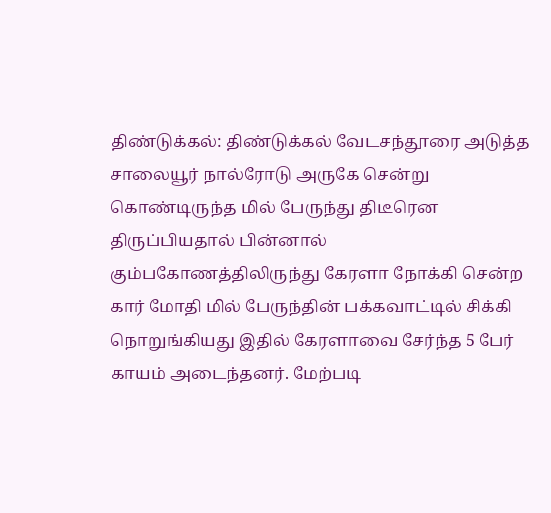திண்டுக்கல்: திண்டுக்கல் வேடசந்தூரை அடுத்த சாலையூர் நால்ரோடு அருகே சென்று கொண்டிருந்த மில் பேருந்து திடீரென திருப்பியதால் பின்னால் கும்பகோணத்திலிருந்து கேரளா நோக்கி சென்ற கார் மோதி மில் பேருந்தின் பக்கவாட்டில் சிக்கி நொறுங்கியது இதில் கேரளாவை சேர்ந்த 5 பேர் காயம் அடைந்தனர். மேற்படி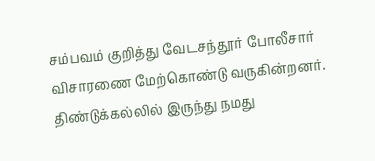சம்பவம் குறித்து வேடசந்தூர் போலீசார் விசாரணை மேற்கொண்டு வருகின்றனர்.
திண்டுக்கல்லில் இருந்து நமது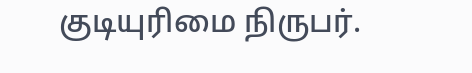குடியுரிமை நிருபர்.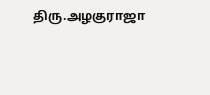திரு.அழகுராஜா